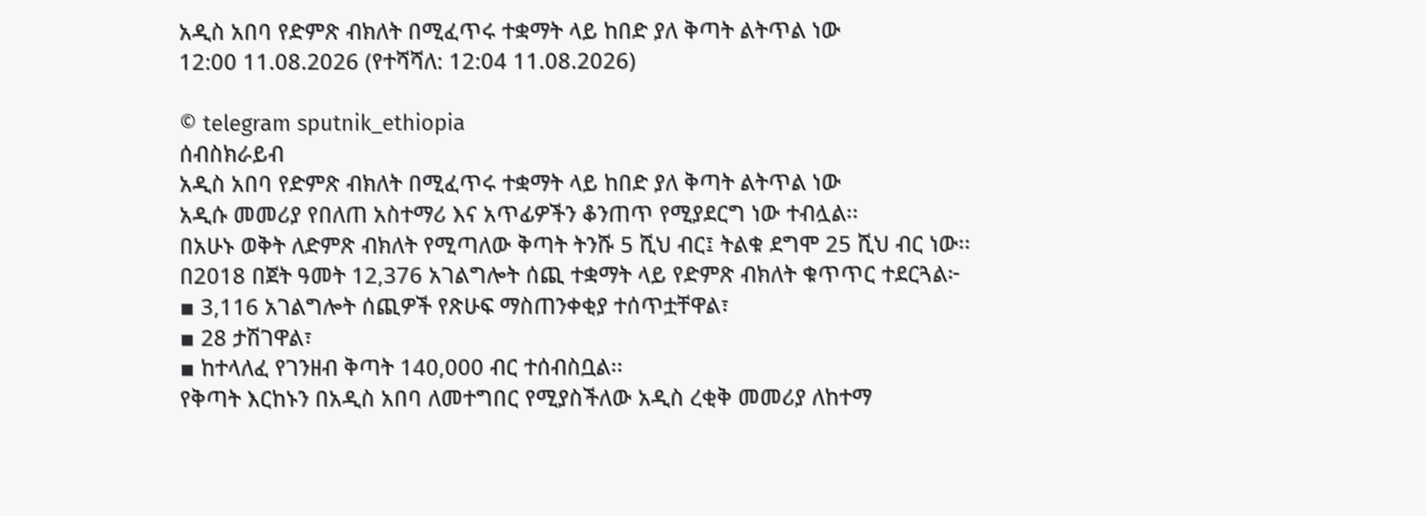አዲስ አበባ የድምጽ ብክለት በሚፈጥሩ ተቋማት ላይ ከበድ ያለ ቅጣት ልትጥል ነው
12:00 11.08.2026 (የተሻሻለ: 12:04 11.08.2026)

© telegram sputnik_ethiopia
ሰብስክራይብ
አዲስ አበባ የድምጽ ብክለት በሚፈጥሩ ተቋማት ላይ ከበድ ያለ ቅጣት ልትጥል ነው
አዲሱ መመሪያ የበለጠ አስተማሪ እና አጥፊዎችን ቆንጠጥ የሚያደርግ ነው ተብሏል፡፡
በአሁኑ ወቅት ለድምጽ ብክለት የሚጣለው ቅጣት ትንሹ 5 ሺህ ብር፤ ትልቁ ደግሞ 25 ሺህ ብር ነው፡፡
በ2018 በጀት ዓመት 12,376 አገልግሎት ሰጪ ተቋማት ላይ የድምጽ ብክለት ቁጥጥር ተደርጓል፦
▪ 3,116 አገልግሎት ሰጪዎች የጽሁፍ ማስጠንቀቂያ ተሰጥቷቸዋል፣
▪ 28 ታሽገዋል፣
▪ ከተላለፈ የገንዘብ ቅጣት 140,000 ብር ተሰብስቧል፡፡
የቅጣት እርከኑን በአዲስ አበባ ለመተግበር የሚያስችለው አዲስ ረቂቅ መመሪያ ለከተማ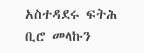አስተዳደሩ ፍትሕ ቢሮ መላኩን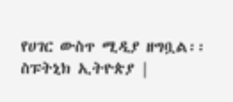የሀገር ውስጥ ሚዲያ ዘግቧል፡፡
ስፑትኒክ ኢትዮጵያ |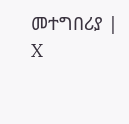መተግበሪያ | X